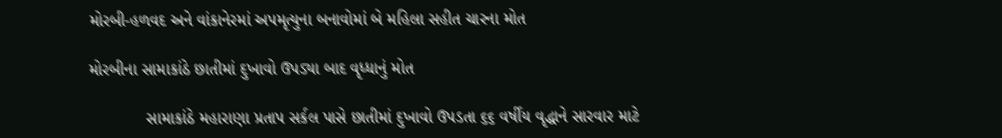મોરબી-હળવદ અને વાંકાનેરમાં અપમૃત્યુના બનાવોમાં બે મહિલા સહીત ચારના મોત

મોરબીના સામાકાંઠે છાતીમાં દુખાવો ઉપડ્યા બાદ વૃધ્ધાનું મોત

            સામાકાંઠે મહારાણા પ્રતાપ સર્કલ પાસે છાતીમાં દુખાવો ઉપડતા ૬૬ વર્ષીય વૃદ્ધાને સારવાર માટે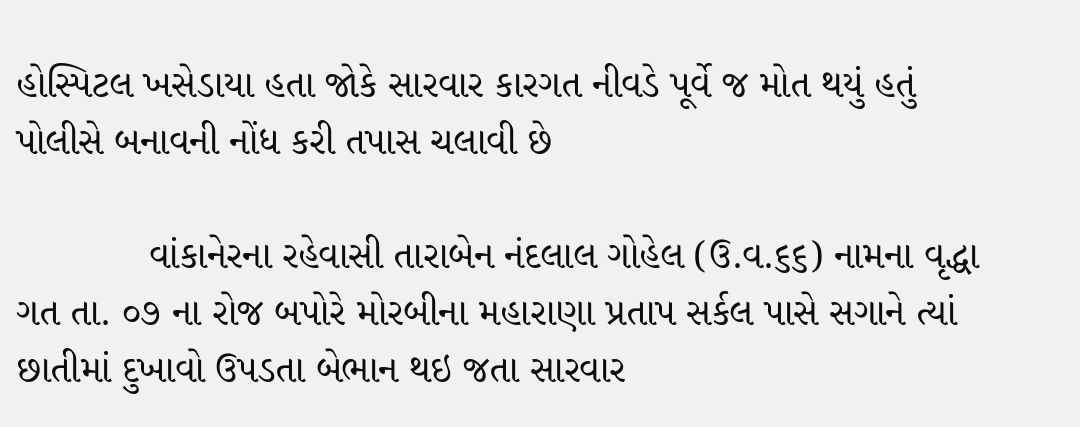હોસ્પિટલ ખસેડાયા હતા જોકે સારવાર કારગત નીવડે પૂર્વે જ મોત થયું હતું પોલીસે બનાવની નોંધ કરી તપાસ ચલાવી છે

            વાંકાનેરના રહેવાસી તારાબેન નંદલાલ ગોહેલ (ઉ.વ.૬૬) નામના વૃદ્ધા ગત તા. ૦૭ ના રોજ બપોરે મોરબીના મહારાણા પ્રતાપ સર્કલ પાસે સગાને ત્યાં છાતીમાં દુખાવો ઉપડતા બેભાન થઇ જતા સારવાર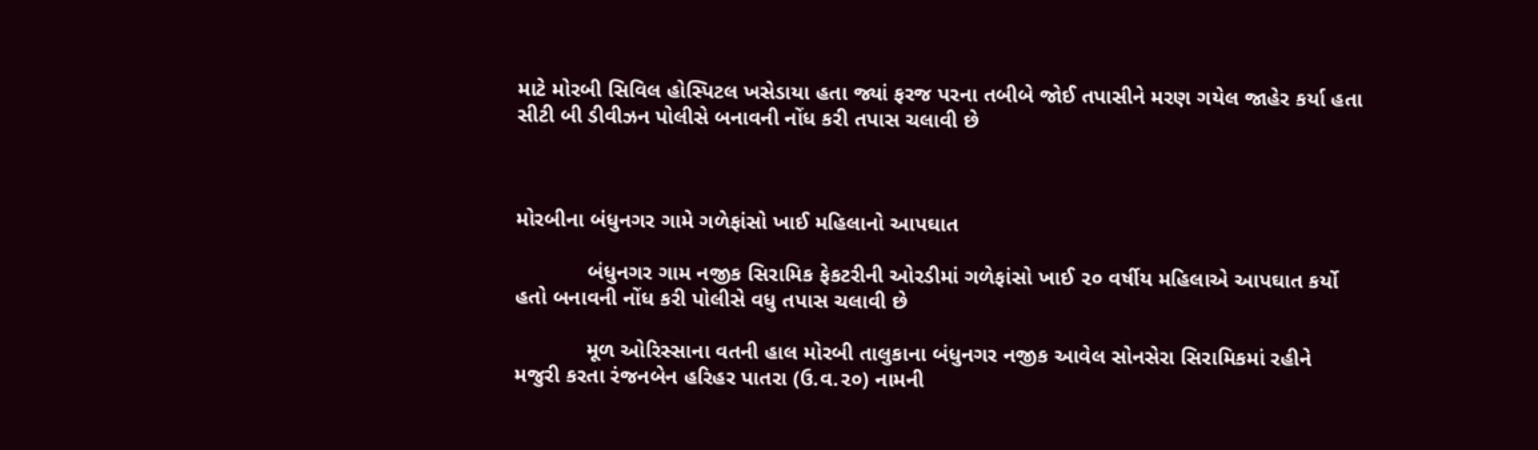માટે મોરબી સિવિલ હોસ્પિટલ ખસેડાયા હતા જ્યાં ફરજ પરના તબીબે જોઈ તપાસીને મરણ ગયેલ જાહેર કર્યા હતા સીટી બી ડીવીઝન પોલીસે બનાવની નોંધ કરી તપાસ ચલાવી છે



મોરબીના બંધુનગર ગામે ગળેફાંસો ખાઈ મહિલાનો આપઘાત

            બંધુનગર ગામ નજીક સિરામિક ફેકટરીની ઓરડીમાં ગળેફાંસો ખાઈ ૨૦ વર્ષીય મહિલાએ આપઘાત કર્યો હતો બનાવની નોંધ કરી પોલીસે વધુ તપાસ ચલાવી છે

            મૂળ ઓરિસ્સાના વતની હાલ મોરબી તાલુકાના બંધુનગર નજીક આવેલ સોનસેરા સિરામિકમાં રહીને મજુરી કરતા રંજનબેન હરિહર પાતરા (ઉ.વ.૨૦) નામની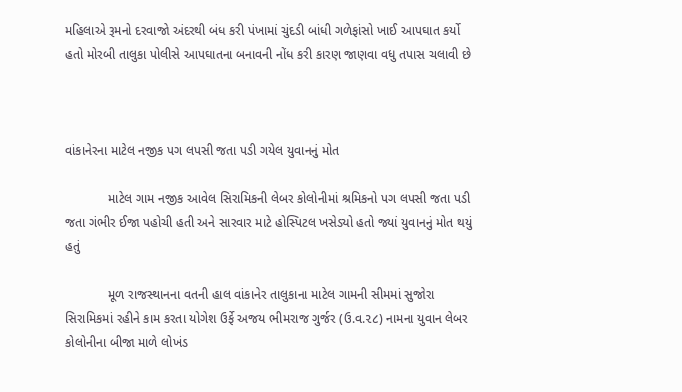મહિલાએ રૂમનો દરવાજો અંદરથી બંધ કરી પંખામાં ચુંદડી બાંધી ગળેફાંસો ખાઈ આપઘાત કર્યો હતો મોરબી તાલુકા પોલીસે આપઘાતના બનાવની નોંધ કરી કારણ જાણવા વધુ તપાસ ચલાવી છે



વાંકાનેરના માટેલ નજીક પગ લપસી જતા પડી ગયેલ યુવાનનું મોત

            માટેલ ગામ નજીક આવેલ સિરામિકની લેબર કોલોનીમાં શ્રમિકનો પગ લપસી જતા પડી જતા ગંભીર ઈજા પહોચી હતી અને સારવાર માટે હોસ્પિટલ ખસેડ્યો હતો જ્યાં યુવાનનું મોત થયું હતું

            મૂળ રાજસ્થાનના વતની હાલ વાંકાનેર તાલુકાના માટેલ ગામની સીમમાં સુજોરા સિરામિકમાં રહીને કામ કરતા યોગેશ ઉર્ફે અજય ભીમરાજ ગુર્જર (ઉ.વ.૨૮) નામના યુવાન લેબર કોલોનીના બીજા માળે લોખંડ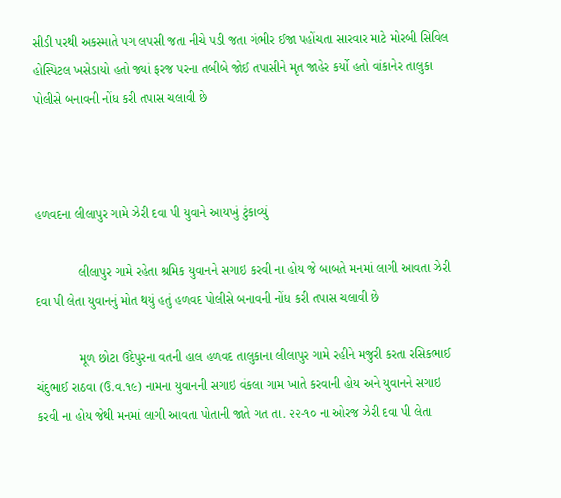સીડી પરથી અકસ્માતે પગ લપસી જતા નીચે પડી જતા ગંભીર ઈજા પહોંચતા સારવાર માટે મોરબી સિવિલ હોસ્પિટલ ખસેડાયો હતો જ્યાં ફરજ પરના તબીબે જોઈ તપાસીને મૃત જાહેર કર્યો હતો વાંકાનેર તાલુકા પોલીસે બનાવની નોંધ કરી તપાસ ચલાવી છે



હળવદના લીલાપુર ગામે ઝેરી દવા પી યુવાને આયખું ટુંકાવ્યું

            લીલાપુર ગામે રહેતા શ્રમિક યુવાનને સગાઇ કરવી ના હોય જે બાબતે મનમાં લાગી આવતા ઝેરી દવા પી લેતા યુવાનનું મોત થયું હતું હળવદ પોલીસે બનાવની નોંધ કરી તપાસ ચલાવી છે

            મૂળ છોટા ઉદેપુરના વતની હાલ હળવદ તાલુકાના લીલાપુર ગામે રહીને મજુરી કરતા રસિકભાઈ ચંદુભાઈ રાઠવા (ઉ.વ.૧૯) નામના યુવાનની સગાઇ વંકલા ગામ ખાતે કરવાની હોય અને યુવાનને સગાઇ કરવી ના હોય જેથી મનમાં લાગી આવતા પોતાની જાતે ગત તા. ૨૨-૧૦ ના ઓરજ ઝેરી દવા પી લેતા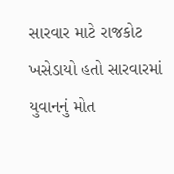સારવાર માટે રાજકોટ ખસેડાયો હતો સારવારમાં યુવાનનું મોત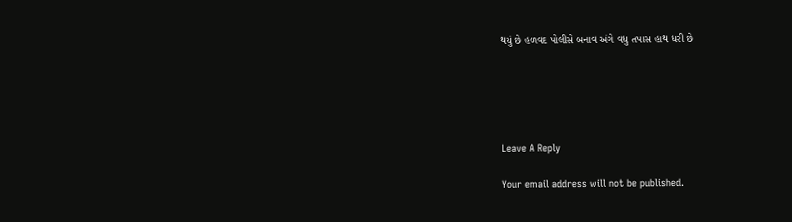થયું છે હળવદ પોલીસે બનાવ અંગે વધુ તપાસ હાથ ધરી છે





Leave A Reply

Your email address will not be published.